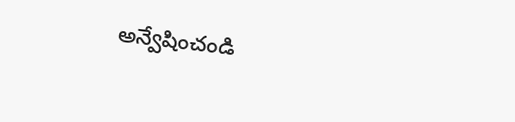అన్వేషించండి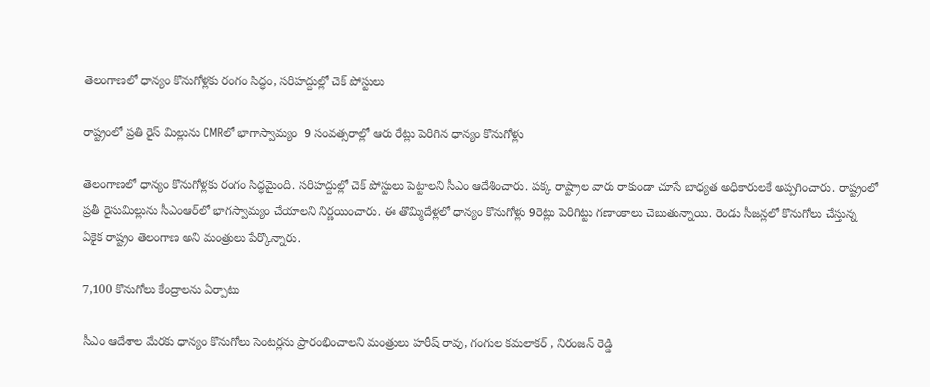తెలంగాణలో ధాన్యం కొనుగోళ్లకు రంగం సిద్ధం, సరిహద్దుల్లో చెక్ పోస్టులు

రాష్ట్రంలో ప్రతి రైస్ మిల్లును CMRలో భాగాస్వామ్యం  9 సంవత్సరాల్లో ఆరు రేట్లు పెరిగిన ధాన్యం కొనుగోళ్లు

తెలంగాణలో ధాన్యం కొనుగోళ్లకు రంగం సిద్ధమైంది. సరిహద్దుల్లో చెక్ పోస్టులు పెట్టాలని సీఎం ఆదేశించారు. పక్క రాష్ట్రాల వారు రాకుండా చూసే బాధ్యత అధికారులకే అప్పగించారు. రాష్ట్రంలో ప్రతీ రైసుమిల్లును సీఎంఆర్‌లో భాగస్వామ్యం చేయాలని నిర్ణయించారు. ఈ తొమ్మిదేళ్లలో ధాన్యం కొనుగోళ్లు 9రెట్లు పెరిగిట్టు గణాంకాలు చెబుతున్నాయి. రెండు సీజన్లలో కొనుగోలు చేస్తున్న ఏకైక రాష్ట్రం తెలంగాణ అని మంత్రులు పేర్కొన్నారు.

7,100 కొనుగోలు కేంద్రాలను ఏర్పాటు

సీఎం ఆదేశాల మేరకు ధాన్యం కొనుగోలు సెంటర్లను ప్రారంభించాలని మంత్రులు హరీష్ రావు, గంగుల కమలాకర్ , నిరంజన్ రెడ్డి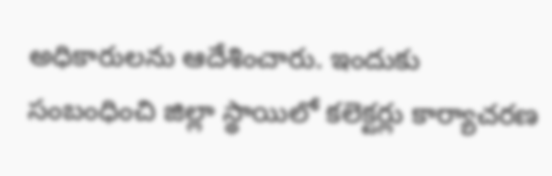అధికారులను ఆదేశించారు. ఇందుకు సంబంధించి జిల్లా స్థాయిలో కలెక్టర్లు కార్యాచరణ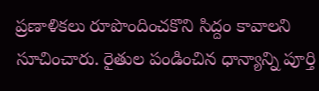ప్రణాళికలు రూపొందించకొని సిద్దం కావాలని సూచించారు. రైతుల పండించిన ధాన్యాన్ని పూర్తి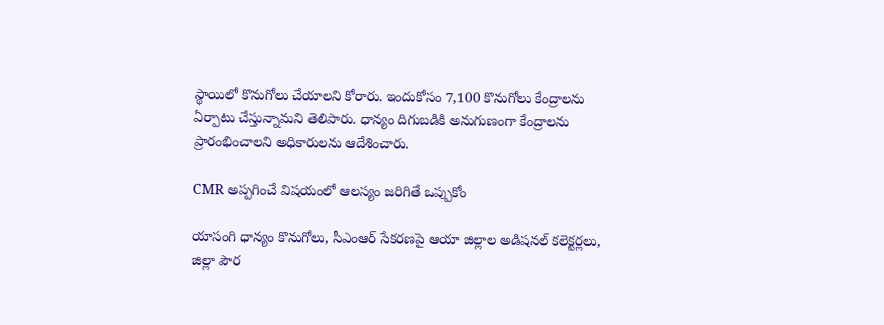స్థాయిలో కొనుగోలు చేయాలని కోరారు. ఇందుకోసం 7,100 కొనుగోలు కేంద్రాలను ఏర్పాటు చేస్తున్నామని తెలిపారు. ధాన్యం దిగుబడికి అనుగుణంగా కేంద్రాలను ప్రారంభించాలని అధికారులను ఆదేశించారు.

CMR అప్పగించే విషయంలో ఆలస్యం జరిగితే ఒప్పుకోం

యాసంగి ధాన్యం కొనుగోలు, సీఎంఆర్ సేకరణపై ఆయా జిల్లాల అడిషనల్ కలెక్టర్లలు, జిల్లా పౌర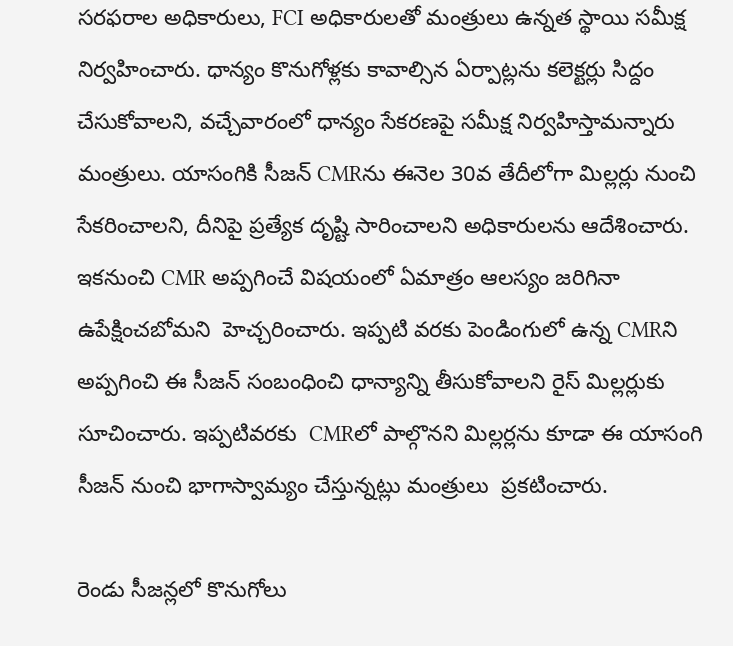సరఫరాల అధికారులు, FCI అధికారులతో మంత్రులు ఉన్నత స్థాయి సమీక్ష నిర్వహించారు. ధాన్యం కొనుగోళ్లకు కావాల్సిన ఏర్పాట్లను కలెక్టర్లు సిద్దం చేసుకోవాలని, వచ్చేవారంలో ధాన్యం సేకరణపై సమీక్ష నిర్వహిస్తామన్నారు మంత్రులు. యాసంగికి సీజన్ CMRను ఈనెల 30వ తేదీలోగా మిల్లర్లు నుంచి సేకరించాలని, దీనిపై ప్రత్యేక దృష్టి సారించాలని అధికారులను ఆదేశించారు. ఇకనుంచి CMR అప్పగించే విషయంలో ఏమాత్రం ఆలస్యం జరిగినా ఉపేక్షించబోమని  హెచ్చరించారు. ఇప్పటి వరకు పెండింగులో ఉన్న CMRని అప్పగించి ఈ సీజన్ సంబంధించి ధాన్యాన్ని తీసుకోవాలని రైస్ మిల్లర్లుకు సూచించారు. ఇప్పటివరకు  CMRలో పాల్గొనని మిల్లర్లను కూడా ఈ యాసంగి సీజన్ నుంచి భాగాస్వామ్యం చేస్తున్నట్లు మంత్రులు  ప్రకటించారు.

రెండు సీజన్లలో కొనుగోలు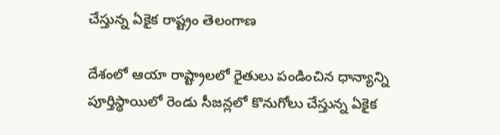చేస్తున్న ఏకైక రాష్ట్రం తెలంగాణ

దేశంలో ఆయా రాష్ట్రాలలో రైతులు పండించిన ధాన్యాన్ని పూర్తిస్థాయిలో రెండు సీజన్లలో కొనుగోలు చేస్తున్న ఏకైక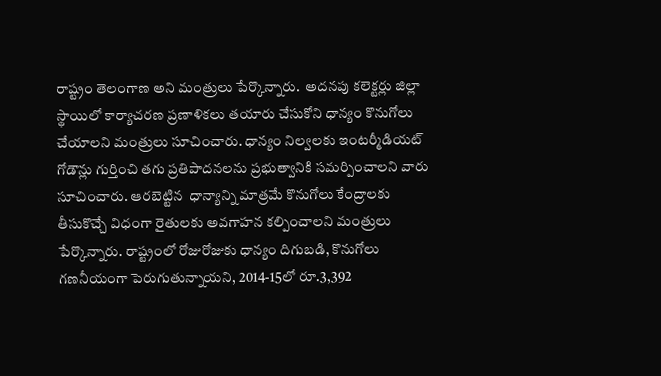రాష్ట్రం తెలంగాణ అని మంత్రులు పేర్కొన్నారు.  అదనపు కలెక్టర్లు జిల్లా స్థాయిలో కార్యాచరణ ప్రణాళికలు తయారు చేసుకోని ధాన్యం కొనుగోలు చేయాలని మంత్రులు సూచించారు. ధాన్యం నిల్వలకు ఇంటర్మీడియట్ గోడౌన్లు గుర్తించి తగు ప్రతిపాదనలను ప్రభుత్వానికి సమర్పించాలని వారు సూచించారు. ఆరబెట్టిన  ధాన్యాన్ని మాత్రమే కొనుగోలు కేంద్రాలకు తీసుకొచ్చే విధంగా రైతులకు అవగాహన కల్పించాలని మంత్రులు పేర్కొన్నారు. రాష్ట్రంలో రోజురోజుకు ధాన్యం దిగుబడి, కొనుగోలు గణనీయంగా పెరుగుతున్నాయని, 2014-15లో రూ.3,392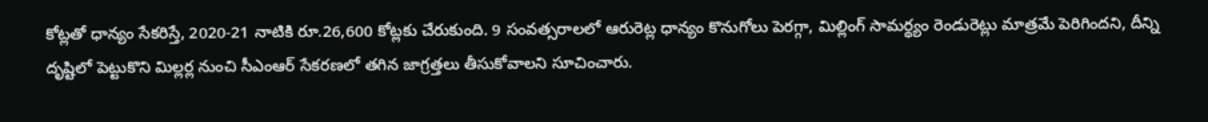కోట్లతో ధాన్యం సేకరిస్తే, 2020-21 నాటికి రూ.26,600 కోట్లకు చేరుకుంది. 9 సంవత్సరాలలో ఆరురెట్ల ధాన్యం కొనుగోలు పెరగ్గా, మిల్లింగ్ సామర్థ్యం రెండురెట్లు మాత్రమే పెరిగిందని, దీన్ని దృష్టిలో పెట్టుకొని మిల్లర్ల నుంచి సీఎంఆర్ సేకరణలో తగిన జాగ్రత్తలు తీసుకోవాలని సూచించారు.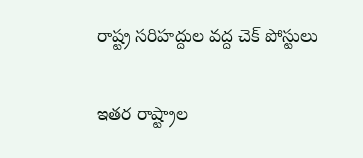రాష్ట్ర సరిహద్దుల వద్ద చెక్ పోస్టులు

ఇతర రాష్ట్రాల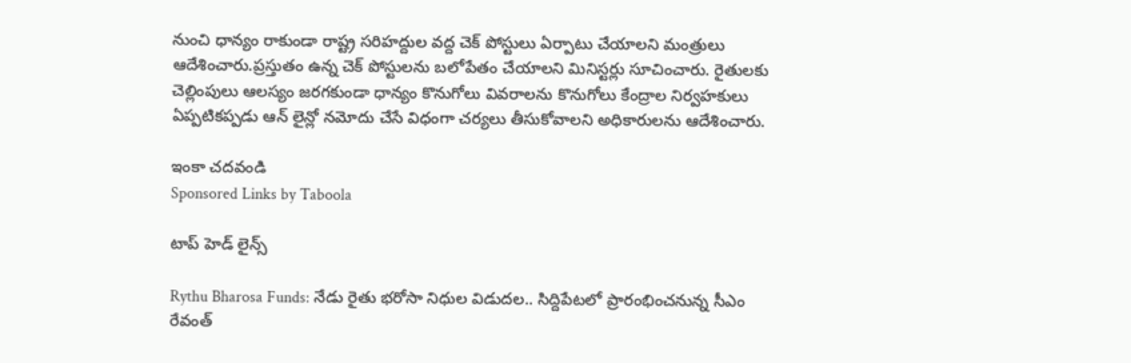నుంచి ధాన్యం రాకుండా రాష్ట్ర సరిహద్దుల వద్ద చెక్ పోస్టులు ఏర్పాటు చేయాలని మంత్రులు ఆదేశించారు.ప్రస్తుతం ఉన్న చెక్ పోస్టులను బలోపేతం చేయాలని మినిస్టర్లు సూచించారు. రైతులకు చెల్లింపులు ఆలస్యం జరగకుండా ధాన్యం కొనుగోలు వివరాలను కొనుగోలు కేంద్రాల నిర్వహకులు ఏప్పటికప్పడు ఆన్ లైన్లో నమోదు చేసే విధంగా చర్యలు తీసుకోవాలని అధికారులను ఆదేశించారు.

ఇంకా చదవండి
Sponsored Links by Taboola

టాప్ హెడ్ లైన్స్

Rythu Bharosa Funds: నేడు రైతు భరోసా నిధుల విడుదల.. సిద్దిపేటలో ప్రారంభించనున్న సీఎం రేవంత్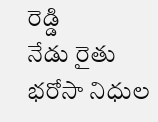రెడ్డి
నేడు రైతు భరోసా నిధుల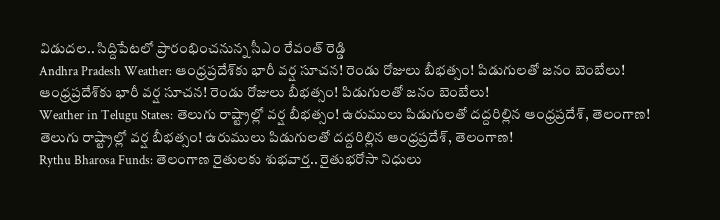విడుదల.. సిద్దిపేటలో ప్రారంభించనున్న సీఎం రేవంత్ రెడ్డి
Andhra Pradesh Weather: ఆంధ్రప్రదేశ్‌కు భారీ వర్ష సూచన! రెండు రోజులు బీభత్సం! పిడుగులతో జనం బెంబేలు!
ఆంధ్రప్రదేశ్‌కు భారీ వర్ష సూచన! రెండు రోజులు బీభత్సం! పిడుగులతో జనం బెంబేలు!
Weather in Telugu States: తెలుగు రాష్ట్రాల్లో వర్ష బీభత్సం! ఉరుములు పిడుగులతో దద్దరిల్లిన ఆంధ్రప్రదేశ్, తెలంగాణ!
తెలుగు రాష్ట్రాల్లో వర్ష బీభత్సం! ఉరుములు పిడుగులతో దద్దరిల్లిన ఆంధ్రప్రదేశ్, తెలంగాణ!
Rythu Bharosa Funds: తెలంగాణ రైతులకు శుభ‌వార్త.. రైతుభ‌రోసా నిధులు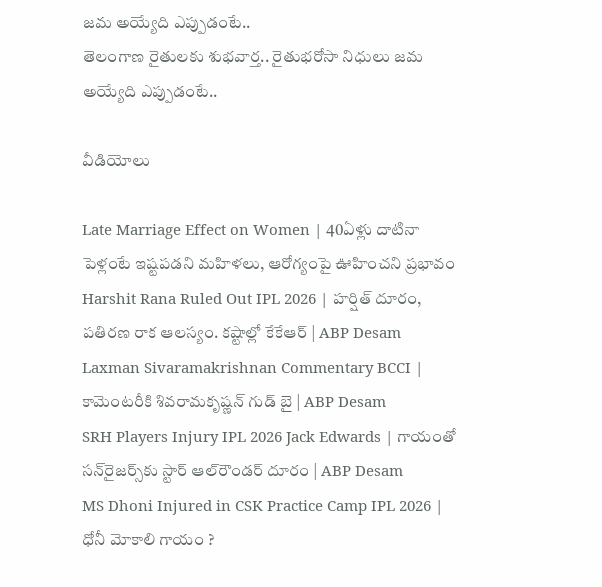జమ అయ్యేది ఎప్పుడంటే..
తెలంగాణ రైతులకు శుభ‌వార్త.. రైతుభ‌రోసా నిధులు జమ అయ్యేది ఎప్పుడంటే..

వీడియోలు

Late Marriage Effect on Women | 40ఏళ్లు దాటినా పెళ్లంటే ఇష్టపడని మహిళలు, ఆరోగ్యంపై ఊహించని ప్రభావం
Harshit Rana Ruled Out IPL 2026 | హర్షిత్ దూరం, పతిరణ రాక ఆలస్యం. కష్టాల్లో కేకేఆర్ | ABP Desam
Laxman Sivaramakrishnan Commentary BCCI | కామెంటరీకి శివరామకృష్ణన్ గుడ్ బై | ABP Desam
SRH Players Injury IPL 2026 Jack Edwards | గాయంతో సన్‌రైజర్స్‌కు స్టార్ ఆల్‌రౌండర్ దూరం | ABP Desam
MS Dhoni Injured in CSK Practice Camp IPL 2026 | ధోనీ మోకాలి గాయం ?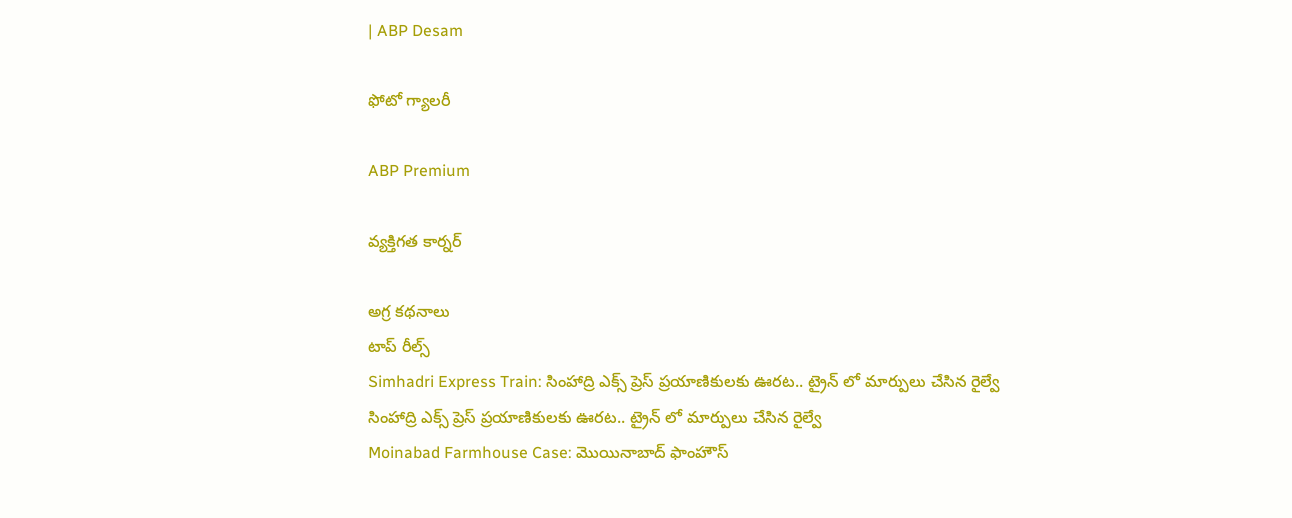| ABP Desam

ఫోటో గ్యాలరీ

ABP Premium

వ్యక్తిగత కార్నర్

అగ్ర కథనాలు
టాప్ రీల్స్
Simhadri Express Train: సింహాద్రి ఎక్స్ ప్రెస్ ప్రయాణికులకు ఊరట.. ట్రైన్ లో మార్పులు చేసిన రైల్వే
సింహాద్రి ఎక్స్ ప్రెస్ ప్రయాణికులకు ఊరట.. ట్రైన్ లో మార్పులు చేసిన రైల్వే
Moinabad Farmhouse Case: మొయినాబాద్ ఫాంహౌస్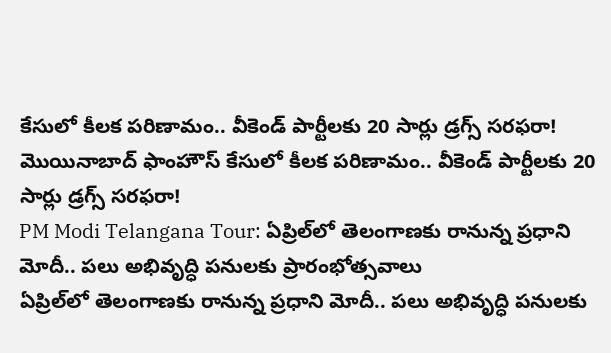కేసులో కీలక పరిణామం.. వీకెండ్ పార్టీలకు 20 సార్లు డ్రగ్స్ సరఫరా!
మొయినాబాద్ ఫాంహౌస్ కేసులో కీలక పరిణామం.. వీకెండ్ పార్టీలకు 20 సార్లు డ్రగ్స్ సరఫరా!
PM Modi Telangana Tour: ఏప్రిల్‌లో తెలంగాణకు రానున్న ప్రధాని మోదీ.. పలు అభివృద్ధి పనులకు ప్రారంభోత్సవాలు
ఏప్రిల్‌లో తెలంగాణకు రానున్న ప్రధాని మోదీ.. పలు అభివృద్ధి పనులకు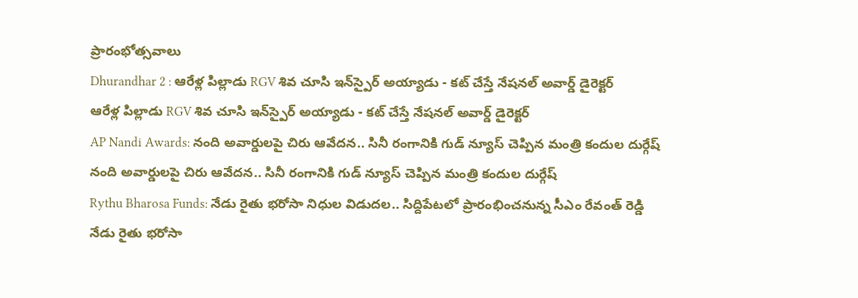ప్రారంభోత్సవాలు
Dhurandhar 2 : ఆరేళ్ల పిల్లాడు RGV శివ చూసి ఇన్‌స్పైర్ అయ్యాడు - కట్ చేస్తే నేషనల్ అవార్డ్ డైరెక్టర్
ఆరేళ్ల పిల్లాడు RGV శివ చూసి ఇన్‌స్పైర్ అయ్యాడు - కట్ చేస్తే నేషనల్ అవార్డ్ డైరెక్టర్
AP Nandi Awards: నంది అవార్డులపై చిరు ఆవేదన.. సినీ రంగానికి గుడ్ న్యూస్ చెప్పిన మంత్రి కందుల దుర్గేష్
నంది అవార్డులపై చిరు ఆవేదన.. సినీ రంగానికి గుడ్ న్యూస్ చెప్పిన మంత్రి కందుల దుర్గేష్
Rythu Bharosa Funds: నేడు రైతు భరోసా నిధుల విడుదల.. సిద్దిపేటలో ప్రారంభించనున్న సీఎం రేవంత్ రెడ్డి
నేడు రైతు భరోసా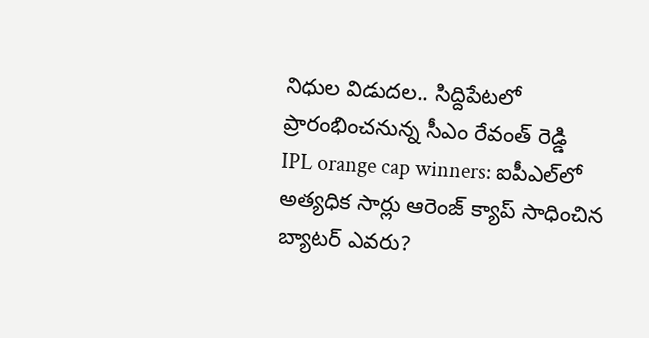నిధుల విడుదల.. సిద్దిపేటలో ప్రారంభించనున్న సీఎం రేవంత్ రెడ్డి
IPL orange cap winners: ఐపీఎల్‌లో అత్యధిక సార్లు ఆరెంజ్ క్యాప్ సాధించిన బ్యాటర్ ఎవరు?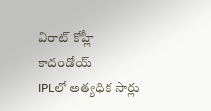విరాట్ కోహ్లీ కాదండోయ్
IPLలో అత్యధిక సార్లు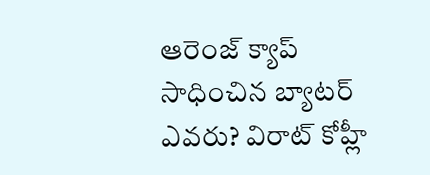ఆరెంజ్ క్యాప్ సాధించిన బ్యాటర్ ఎవరు? విరాట్ కోహ్లీ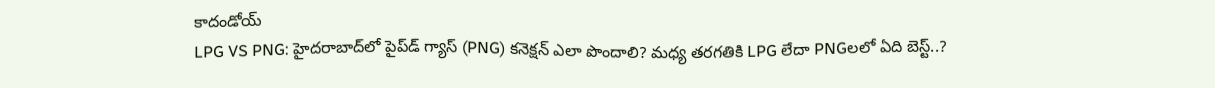కాదండోయ్
LPG VS PNG: హైదరాబాద్‌లో పైప్‌డ్ గ్యాస్ (PNG) కనెక్షన్ ఎలా పొందాలి? మధ్య తరగతికి LPG లేదా PNGలలో ఏది బెస్ట్..?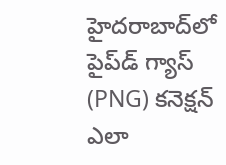హైదరాబాద్‌లో పైప్‌డ్ గ్యాస్ (PNG) కనెక్షన్ ఎలా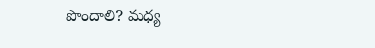పొందాలి? మధ్య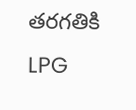తరగతికి LPG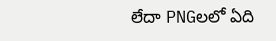లేదా PNGలలో ఏది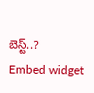బెస్ట్..?
Embed widget